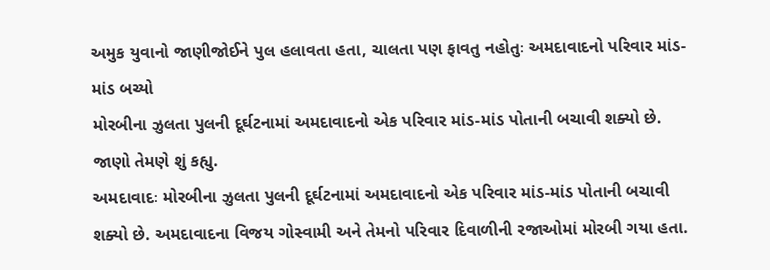અમુક યુવાનો જાણીજોઈને પુલ હલાવતા હતા, ચાલતા પણ ફાવતુ નહોતુઃ અમદાવાદનો પરિવાર માંડ-માંડ બચ્યો
મોરબીના ઝુલતા પુલની દૂર્ઘટનામાં અમદાવાદનો એક પરિવાર માંડ-માંડ પોતાની બચાવી શક્યો છે. જાણો તેમણે શું કહ્યુ.
અમદાવાદઃ મોરબીના ઝુલતા પુલની દૂર્ઘટનામાં અમદાવાદનો એક પરિવાર માંડ-માંડ પોતાની બચાવી શક્યો છે. અમદાવાદના વિજય ગોસ્વામી અને તેમનો પરિવાર દિવાળીની રજાઓમાં મોરબી ગયા હતા.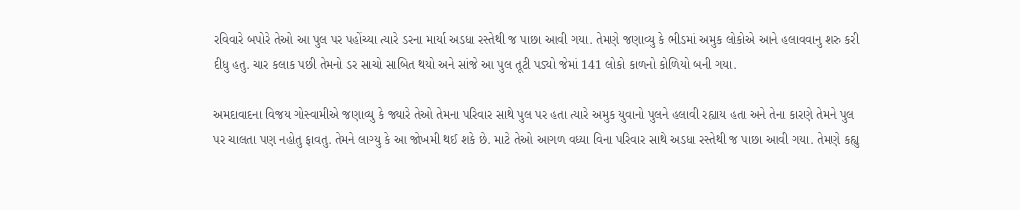રવિવારે બપોરે તેઓ આ પુલ પર પહોંચ્યા ત્યારે ડરના માર્યા અડધા રસ્તેથી જ પાછા આવી ગયા. તેમણે જણાવ્યુ કે ભીડમાં અમુક લોકોએ આને હલાવવાનુ શરુ કરી દીધુ હતુ. ચાર કલાક પછી તેમનો ડર સાચો સાબિત થયો અને સાંજે આ પુલ તૂટી પડ્યો જેમાં 141 લોકો કાળનો કોળિયો બની ગયા.

અમદાવાદના વિજય ગોસ્વામીએ જણાવ્યુ કે જ્યારે તેઓ તેમના પરિવાર સાથે પુલ પર હતા ત્યારે અમુક યુવાનો પુલને હલાવી રહ્યાય હતા અને તેના કારણે તેમને પુલ પર ચાલતા પણ નહોતુ ફાવતુ. તેમને લાગ્યુ કે આ જોખમી થઈ શકે છે. માટે તેઓ આગળ વધ્યા વિના પરિવાર સાથે અડધા રસ્તેથી જ પાછા આવી ગયા. તેમણે કહ્યુ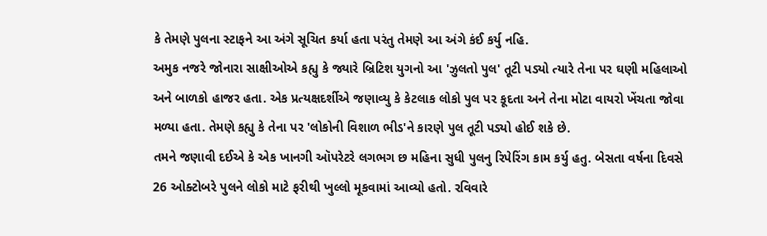કે તેમણે પુલના સ્ટાફને આ અંગે સૂચિત કર્યા હતા પરંતુ તેમણે આ અંગે કંઈ કર્યુ નહિ.
અમુક નજરે જોનારા સાક્ષીઓએ કહ્યુ કે જ્યારે બ્રિટિશ યુગનો આ 'ઝુલતો પુલ' તૂટી પડ્યો ત્યારે તેના પર ઘણી મહિલાઓ અને બાળકો હાજર હતા. એક પ્રત્યક્ષદર્શીએ જણાવ્યુ કે કેટલાક લોકો પુલ પર કૂદતા અને તેના મોટા વાયરો ખેંચતા જોવા મળ્યા હતા. તેમણે કહ્યુ કે તેના પર 'લોકોની વિશાળ ભીડ'ને કારણે પુલ તૂટી પડ્યો હોઈ શકે છે.
તમને જણાવી દઈએ કે એક ખાનગી ઑપરેટરે લગભગ છ મહિના સુધી પુલનુ રિપેરિંગ કામ કર્યુ હતુ. બેસતા વર્ષના દિવસે 26 ઓક્ટોબરે પુલને લોકો માટે ફરીથી ખુલ્લો મૂકવામાં આવ્યો હતો. રવિવારે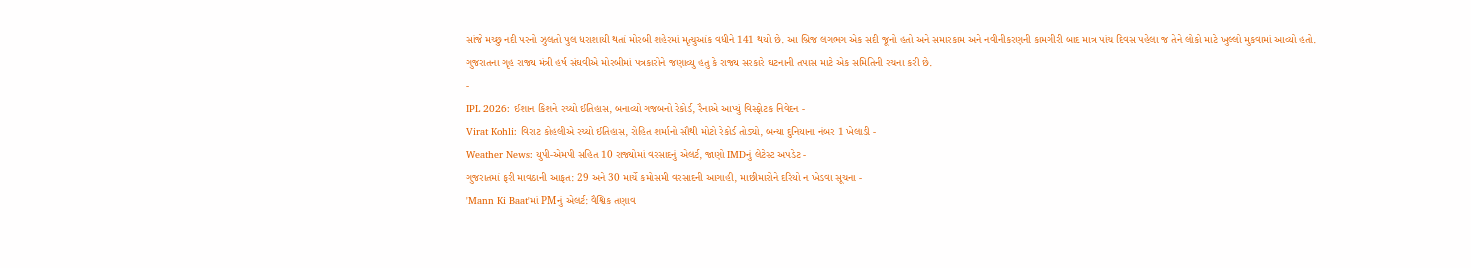સાંજે મચ્છુ નદી પરનો ઝુલતો પુલ ધરાશાયી થતાં મોરબી શહેરમાં મૃત્યુઆંક વધીને 141 થયો છે. આ બ્રિજ લગભગ એક સદી જૂનો હતો અને સમારકામ અને નવીનીકરણની કામગીરી બાદ માત્ર પાંચ દિવસ પહેલા જ તેને લોકો માટે ખુલ્લો મુકવામાં આવ્યો હતો. ગુજરાતના ગૃહ રાજ્ય મંત્રી હર્ષ સંઘવીએ મોરબીમાં પત્રકારોને જણાવ્યુ હતુ કે રાજ્ય સરકારે ઘટનાની તપાસ માટે એક સમિતિની રચના કરી છે.
-
IPL 2026: ઈશાન કિશને રચ્યો ઈતિહાસ, બનાવ્યો ગજબનો રેકોર્ડ, રૈનાએ આપ્યું વિસ્ફોટક નિવેદન -
Virat Kohli: વિરાટ કોહલીએ રચ્યો ઈતિહાસ, રોહિત શર્માનો સૌથી મોટો રેકોર્ડ તોડ્યો, બન્યા દુનિયાના નંબર 1 ખેલાડી -
Weather News: યુપી-એમપી સહિત 10 રાજ્યોમાં વરસાદનું એલર્ટ, જાણો IMDનું લેટેસ્ટ અપડેટ -
ગુજરાતમાં ફરી માવઠાની આફત: 29 અને 30 માર્ચે કમોસમી વરસાદની આગાહી, માછીમારોને દરિયો ન ખેડવા સૂચના -
'Mann Ki Baat'માં PMનું એલર્ટ: વૈશ્વિક તણાવ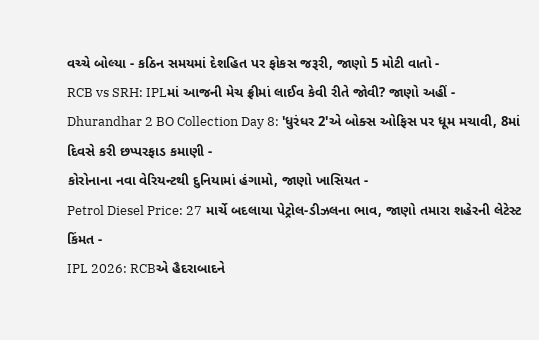વચ્ચે બોલ્યા - કઠિન સમયમાં દેશહિત પર ફોકસ જરૂરી, જાણો 5 મોટી વાતો -
RCB vs SRH: IPLમાં આજની મેચ ફ્રીમાં લાઈવ કેવી રીતે જોવી? જાણો અહીં -
Dhurandhar 2 BO Collection Day 8: 'ધુરંધર 2'એ બોક્સ ઓફિસ પર ધૂમ મચાવી, 8માં દિવસે કરી છપ્પરફાડ કમાણી -
કોરોનાના નવા વેરિયન્ટથી દુનિયામાં હંગામો, જાણો ખાસિયત -
Petrol Diesel Price: 27 માર્ચે બદલાયા પેટ્રોલ-ડીઝલના ભાવ, જાણો તમારા શહેરની લેટેસ્ટ કિંમત -
IPL 2026: RCBએ હૈદરાબાદને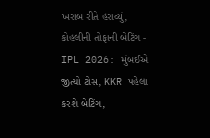ખરાબ રીતે હરાવ્યું, કોહલીની તોફાની બેટિંગ -
IPL 2026: મુંબઈએ જીત્યો ટોસ, KKR પહેલા કરશે બેટિંગ,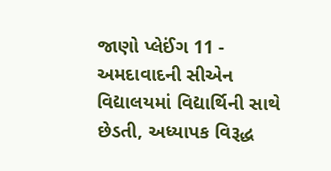જાણો પ્લેઈંગ 11 -
અમદાવાદની સીએન વિદ્યાલયમાં વિદ્યાર્થિની સાથે છેડતી, અધ્યાપક વિરૂદ્ધ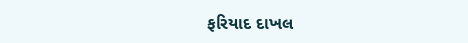ફરિયાદ દાખલ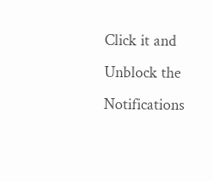Click it and Unblock the Notifications